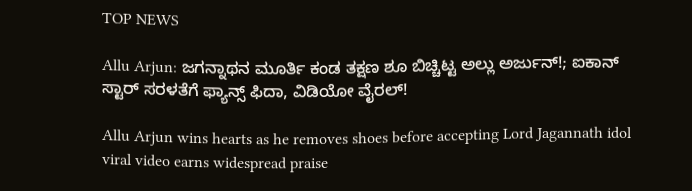TOP NEWS

Allu Arjun: ಜಗನ್ನಾಥನ ಮೂರ್ತಿ ಕಂಡ ತಕ್ಷಣ ಶೂ ಬಿಚ್ಚಿಟ್ಟ ಅಲ್ಲು ಅರ್ಜುನ್!; ಐಕಾನ್ ಸ್ಟಾರ್ ಸರಳತೆಗೆ ಫ್ಯಾನ್ಸ್ ಫಿದಾ, ವಿಡಿಯೋ ವೈರಲ್!

Allu Arjun wins hearts as he removes shoes before accepting Lord Jagannath idol viral video earns widespread praise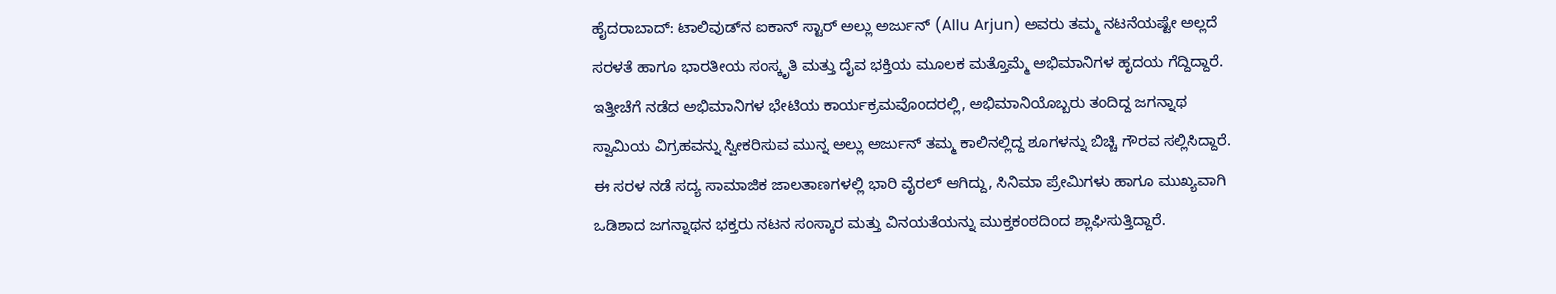ಹೈದರಾಬಾದ್: ಟಾಲಿವುಡ್‌ನ ಐಕಾನ್ ಸ್ಟಾರ್ ಅಲ್ಲು ಅರ್ಜುನ್ (Allu Arjun) ಅವರು ತಮ್ಮ ನಟನೆಯಷ್ಟೇ ಅಲ್ಲದೆ ಸರಳತೆ ಹಾಗೂ ಭಾರತೀಯ ಸಂಸ್ಕೃತಿ ಮತ್ತು ದೈವ ಭಕ್ತಿಯ ಮೂಲಕ ಮತ್ತೊಮ್ಮೆ ಅಭಿಮಾನಿಗಳ ಹೃದಯ ಗೆದ್ದಿದ್ದಾರೆ. ಇತ್ತೀಚೆಗೆ ನಡೆದ ಅಭಿಮಾನಿಗಳ ಭೇಟಿಯ ಕಾರ್ಯಕ್ರಮವೊಂದರಲ್ಲಿ, ಅಭಿಮಾನಿಯೊಬ್ಬರು ತಂದಿದ್ದ ಜಗನ್ನಾಥ ಸ್ವಾಮಿಯ ವಿಗ್ರಹವನ್ನು ಸ್ವೀಕರಿಸುವ ಮುನ್ನ ಅಲ್ಲು ಅರ್ಜುನ್ ತಮ್ಮ ಕಾಲಿನಲ್ಲಿದ್ದ ಶೂಗಳನ್ನು ಬಿಚ್ಚಿ ಗೌರವ ಸಲ್ಲಿಸಿದ್ದಾರೆ. ಈ ಸರಳ ನಡೆ ಸದ್ಯ ಸಾಮಾಜಿಕ ಜಾಲತಾಣಗಳಲ್ಲಿ ಭಾರಿ ವೈರಲ್ ಆಗಿದ್ದು, ಸಿನಿಮಾ ಪ್ರೇಮಿಗಳು ಹಾಗೂ ಮುಖ್ಯವಾಗಿ ಒಡಿಶಾದ ಜಗನ್ನಾಥನ ಭಕ್ತರು ನಟನ ಸಂಸ್ಕಾರ ಮತ್ತು ವಿನಯತೆಯನ್ನು ಮುಕ್ತಕಂಠದಿಂದ ಶ್ಲಾಘಿಸುತ್ತಿದ್ದಾರೆ.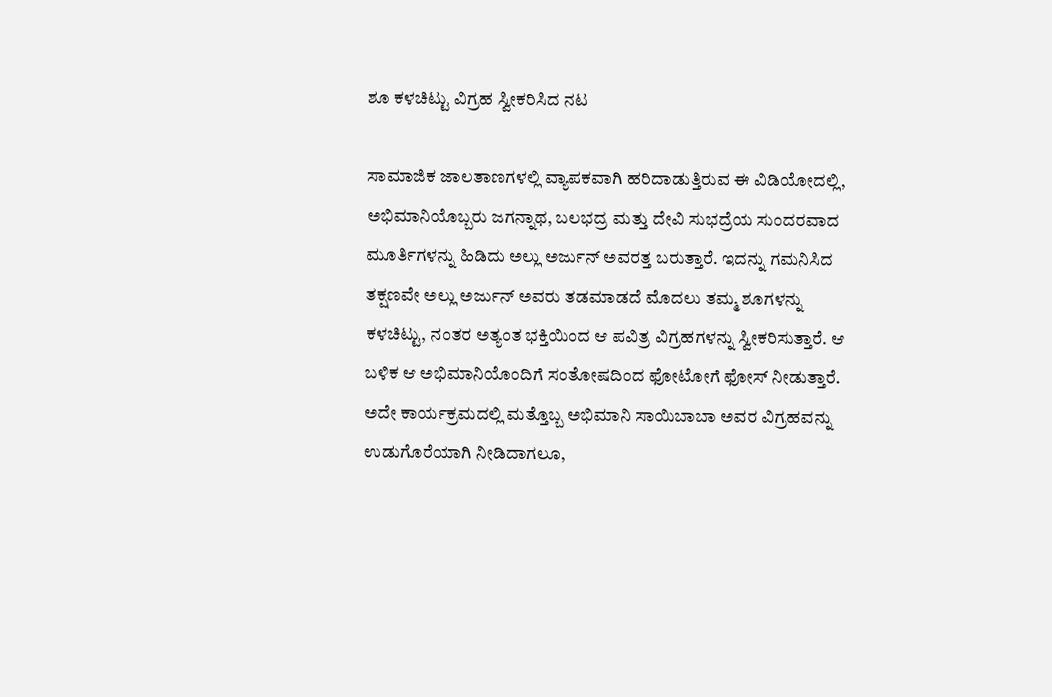ಶೂ ಕಳಚಿಟ್ಟು ವಿಗ್ರಹ ಸ್ವೀಕರಿಸಿದ ನಟ

ಸಾಮಾಜಿಕ ಜಾಲತಾಣಗಳಲ್ಲಿ ವ್ಯಾಪಕವಾಗಿ ಹರಿದಾಡುತ್ತಿರುವ ಈ ವಿಡಿಯೋದಲ್ಲಿ, ಅಭಿಮಾನಿಯೊಬ್ಬರು ಜಗನ್ನಾಥ, ಬಲಭದ್ರ ಮತ್ತು ದೇವಿ ಸುಭದ್ರೆಯ ಸುಂದರವಾದ ಮೂರ್ತಿಗಳನ್ನು ಹಿಡಿದು ಅಲ್ಲು ಅರ್ಜುನ್ ಅವರತ್ತ ಬರುತ್ತಾರೆ. ಇದನ್ನು ಗಮನಿಸಿದ ತಕ್ಷಣವೇ ಅಲ್ಲು ಅರ್ಜುನ್ ಅವರು ತಡಮಾಡದೆ ಮೊದಲು ತಮ್ಮ ಶೂಗಳನ್ನು ಕಳಚಿಟ್ಟು, ನಂತರ ಅತ್ಯಂತ ಭಕ್ತಿಯಿಂದ ಆ ಪವಿತ್ರ ವಿಗ್ರಹಗಳನ್ನು ಸ್ವೀಕರಿಸುತ್ತಾರೆ. ಆ ಬಳಿಕ ಆ ಅಭಿಮಾನಿಯೊಂದಿಗೆ ಸಂತೋಷದಿಂದ ಫೋಟೋಗೆ ಫೋಸ್ ನೀಡುತ್ತಾರೆ. ಅದೇ ಕಾರ್ಯಕ್ರಮದಲ್ಲಿ ಮತ್ತೊಬ್ಬ ಅಭಿಮಾನಿ ಸಾಯಿಬಾಬಾ ಅವರ ವಿಗ್ರಹವನ್ನು ಉಡುಗೊರೆಯಾಗಿ ನೀಡಿದಾಗಲೂ,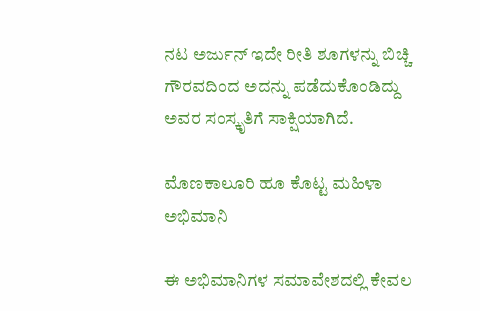ನಟ ಅರ್ಜುನ್ ಇದೇ ರೀತಿ ಶೂಗಳನ್ನು ಬಿಚ್ಚಿ ಗೌರವದಿಂದ ಅದನ್ನು ಪಡೆದುಕೊಂಡಿದ್ದು ಅವರ ಸಂಸ್ಕೃತಿಗೆ ಸಾಕ್ಷಿಯಾಗಿದೆ.

ಮೊಣಕಾಲೂರಿ ಹೂ ಕೊಟ್ಟ ಮಹಿಳಾ ಅಭಿಮಾನಿ

ಈ ಅಭಿಮಾನಿಗಳ ಸಮಾವೇಶದಲ್ಲಿ ಕೇವಲ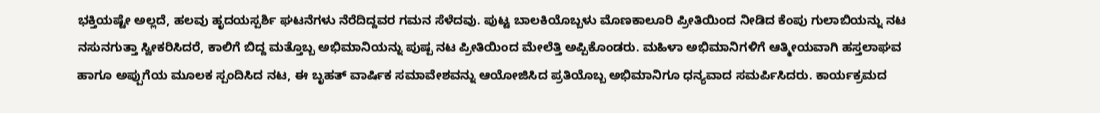ಭಕ್ತಿಯಷ್ಟೇ ಅಲ್ಲದೆ, ಹಲವು ಹೃದಯಸ್ಪರ್ಶಿ ಘಟನೆಗಳು ನೆರೆದಿದ್ದವರ ಗಮನ ಸೆಳೆದವು. ಪುಟ್ಟ ಬಾಲಕಿಯೊಬ್ಬಳು ಮೊಣಕಾಲೂರಿ ಪ್ರೀತಿಯಿಂದ ನೀಡಿದ ಕೆಂಪು ಗುಲಾಬಿಯನ್ನು ನಟ ನಸುನಗುತ್ತಾ ಸ್ವೀಕರಿಸಿದರೆ, ಕಾಲಿಗೆ ಬಿದ್ದ ಮತ್ತೊಬ್ಬ ಅಭಿಮಾನಿಯನ್ನು ಪುಷ್ಪ ನಟ ಪ್ರೀತಿಯಿಂದ ಮೇಲೆತ್ತಿ ಅಪ್ಪಿಕೊಂಡರು. ಮಹಿಳಾ ಅಭಿಮಾನಿಗಳಿಗೆ ಆತ್ಮೀಯವಾಗಿ ಹಸ್ತಲಾಘವ ಹಾಗೂ ಅಪ್ಪುಗೆಯ ಮೂಲಕ ಸ್ಪಂದಿಸಿದ ನಟ, ಈ ಬೃಹತ್ ವಾರ್ಷಿಕ ಸಮಾವೇಶವನ್ನು ಆಯೋಜಿಸಿದ ಪ್ರತಿಯೊಬ್ಬ ಅಭಿಮಾನಿಗೂ ಧನ್ಯವಾದ ಸಮರ್ಪಿಸಿದರು. ಕಾರ್ಯಕ್ರಮದ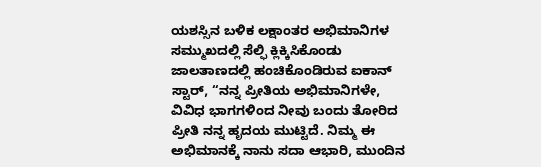ಯಶಸ್ಸಿನ ಬಳಿಕ ಲಕ್ಷಾಂತರ ಅಭಿಮಾನಿಗಳ ಸಮ್ಮುಖದಲ್ಲಿ ಸೆಲ್ಫಿ ಕ್ಲಿಕ್ಕಿಸಿಕೊಂಡು ಜಾಲತಾಣದಲ್ಲಿ ಹಂಚಿಕೊಂಡಿರುವ ಐಕಾನ್ ಸ್ಟಾರ್, “ನನ್ನ ಪ್ರೀತಿಯ ಅಭಿಮಾನಿಗಳೇ, ವಿವಿಧ ಭಾಗಗಳಿಂದ ನೀವು ಬಂದು ತೋರಿದ ಪ್ರೀತಿ ನನ್ನ ಹೃದಯ ಮುಟ್ಟಿದೆ. ನಿಮ್ಮ ಈ ಅಭಿಮಾನಕ್ಕೆ ನಾನು ಸದಾ ಆಭಾರಿ, ಮುಂದಿನ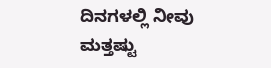ದಿನಗಳಲ್ಲಿ ನೀವು ಮತ್ತಷ್ಟು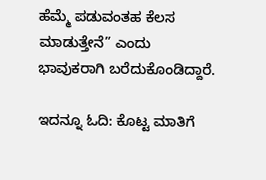ಹೆಮ್ಮೆ ಪಡುವಂತಹ ಕೆಲಸ ಮಾಡುತ್ತೇನೆ” ಎಂದು ಭಾವುಕರಾಗಿ ಬರೆದುಕೊಂಡಿದ್ದಾರೆ.

ಇದನ್ನೂ ಓದಿ: ಕೊಟ್ಟ ಮಾತಿಗೆ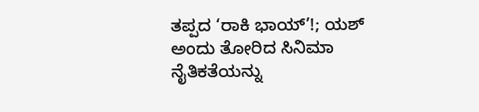ತಪ್ಪದ ‘ರಾಕಿ ಭಾಯ್’!; ಯಶ್ ಅಂದು ತೋರಿದ ಸಿನಿಮಾ ನೈತಿಕತೆಯನ್ನು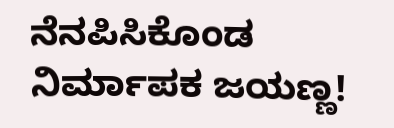ನೆನಪಿಸಿಕೊಂಡ ನಿರ್ಮಾಪಕ ಜಯಣ್ಣ!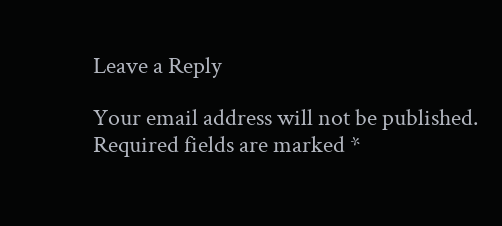Leave a Reply

Your email address will not be published. Required fields are marked *